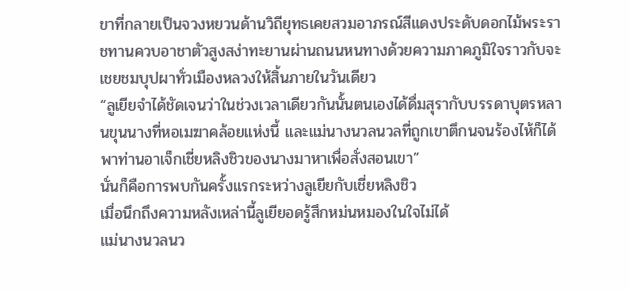ขาที่กลายเป็นจวงหยวนด้านวิถียุทธเคยสวมอาภรณ์สีแดงประดับดอกไม้พระราชทานควบอาชาตัวสูงสง่าทะยานผ่านถนนหนทางด้วยความภาคภูมิใจราวกับจะเชยชมบุปผาทั่วเมืองหลวงให้สิ้นภายในวันเดียว
“ลูเยียจำได้ชัดเจนว่าในช่วงเวลาเดียวกันนั้นตนเองได้ดื่มสุรากับบรรดาบุตรหลานขุนนางที่หอเมฆาคล้อยแห่งนี้ และแม่นางนวลนวลที่ถูกเขาตึกนจนร้องไห้ก็ได้พาท่านอาเจ็กเชี่ยหลิงชิวของนางมาหาเพื่อสั่งสอนเขา”
นั่นก็คือการพบกันครั้งแรกระหว่างลูเยียกับเชี่ยหลิงชิว
เมื่อนึกถึงความหลังเหล่านี้ลูเยียอดรู้สึกหม่นหมองในใจไม่ได้
แม่นางนวลนว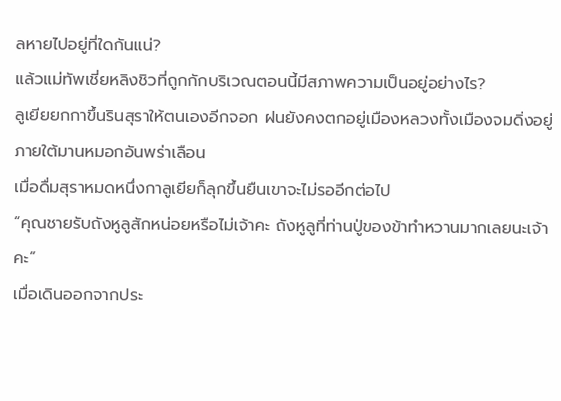ลหายไปอยู่ที่ใดกันแน่?
แล้วแม่ทัพเชี่ยหลิงชิวที่ถูกกักบริเวณตอนนี้มีสภาพความเป็นอยู่อย่างไร?
ลูเยียยกกาขึ้นรินสุราให้ตนเองอีกจอก ฝนยังคงตกอยู่เมืองหลวงทั้งเมืองจมดิ่งอยู่ภายใต้มานหมอกอันพร่าเลือน
เมื่อดื่มสุราหมดหนึ่งกาลูเยียก็ลุกขึ้นยืนเขาจะไม่รออีกต่อไป
“คุณชายรับถังหูลูสักหน่อยหรือไม่เจ้าคะ ถังหูลูที่ท่านปู่ของข้าทำหวานมากเลยนะเจ้าคะ”
เมื่อเดินออกจากประ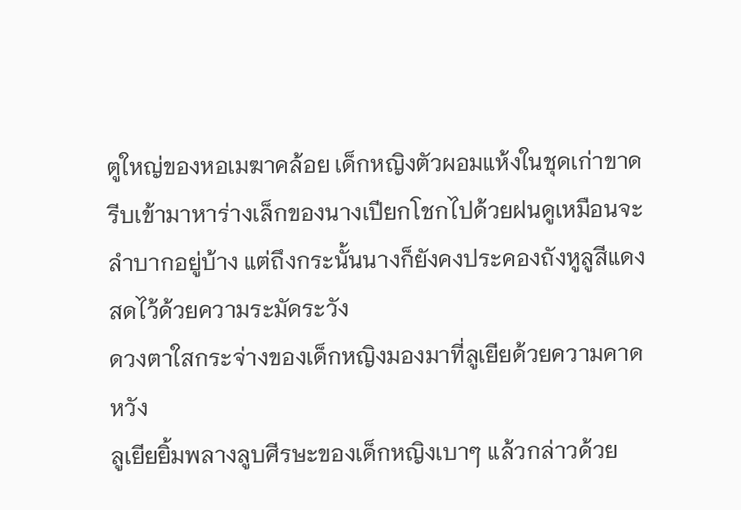ตูใหญ่ของหอเมฆาคล้อย เด็กหญิงตัวผอมแห้งในชุดเก่าขาดรีบเข้ามาหาร่างเล็กของนางเปียกโชกไปด้วยฝนดูเหมือนจะลำบากอยู่บ้าง แต่ถึงกระนั้นนางก็ยังคงประคองถังหูลูสีแดงสดไว้ด้วยความระมัดระวัง
ดวงตาใสกระจ่างของเด็กหญิงมองมาที่ลูเยียด้วยความคาดหวัง
ลูเยียยิ้มพลางลูบศีรษะของเด็กหญิงเบาๆ แล้วกล่าวด้วย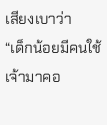เสียงเบาว่า
“เด็กน้อยมีคนใช้เจ้ามาคอ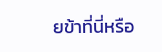ยข้าที่นี่หรือ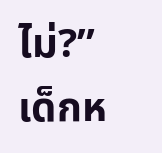ไม่?”
เด็กห